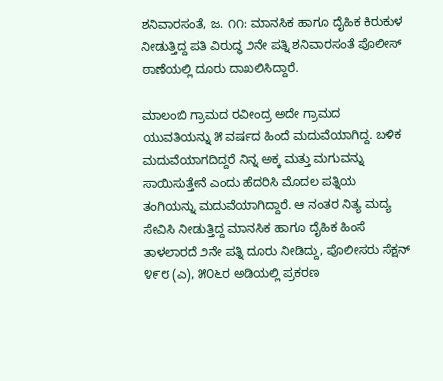ಶನಿವಾರಸಂತೆ, ಜ. ೧೧: ಮಾನಸಿಕ ಹಾಗೂ ದೈಹಿಕ ಕಿರುಕುಳ ನೀಡುತ್ತಿದ್ದ ಪತಿ ವಿರುದ್ಧ ೨ನೇ ಪತ್ನಿ ಶನಿವಾರಸಂತೆ ಪೊಲೀಸ್ ಠಾಣೆಯಲ್ಲಿ ದೂರು ದಾಖಲಿಸಿದ್ದಾರೆ.

ಮಾಲಂಬಿ ಗ್ರಾಮದ ರವೀಂದ್ರ ಅದೇ ಗ್ರಾಮದ ಯುವತಿಯನ್ನು ೫ ವರ್ಷದ ಹಿಂದೆ ಮದುವೆಯಾಗಿದ್ದ. ಬಳಿಕ ಮದುವೆಯಾಗದಿದ್ದರೆ ನಿನ್ನ ಅಕ್ಕ ಮತ್ತು ಮಗುವನ್ನು ಸಾಯಿಸುತ್ತೇನೆ ಎಂದು ಹೆದರಿಸಿ ಮೊದಲ ಪತ್ನಿಯ ತಂಗಿಯನ್ನು ಮದುವೆಯಾಗಿದ್ದಾರೆ. ಆ ನಂತರ ನಿತ್ಯ ಮದ್ಯ ಸೇವಿಸಿ ನೀಡುತ್ತಿದ್ದ ಮಾನಸಿಕ ಹಾಗೂ ದೈಹಿಕ ಹಿಂಸೆ ತಾಳಲಾರದೆ ೨ನೇ ಪತ್ನಿ ದೂರು ನೀಡಿದ್ದು, ಪೊಲೀಸರು ಸೆಕ್ಷನ್ ೪೯೮ (ಎ), ೫೦೬ರ ಅಡಿಯಲ್ಲಿ ಪ್ರಕರಣ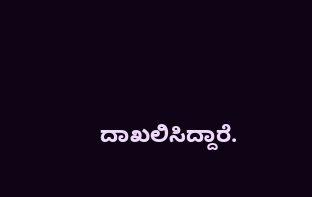ದಾಖಲಿಸಿದ್ದಾರೆ.